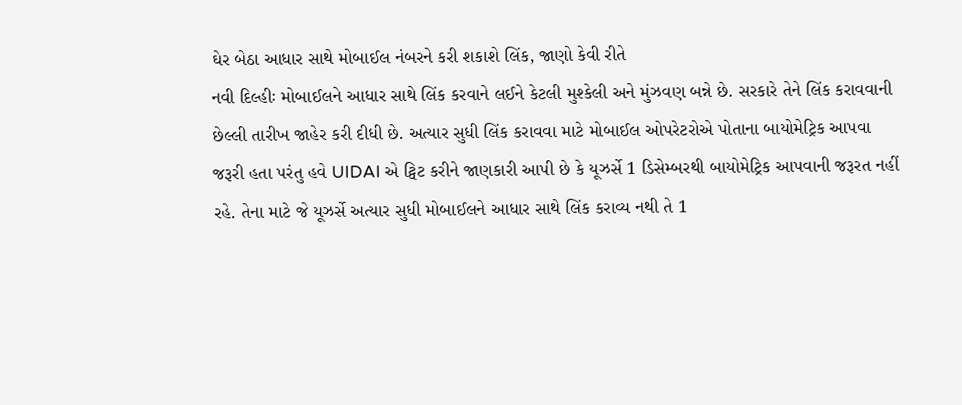ઘેર બેઠા આધાર સાથે મોબાઈલ નંબરને કરી શકાશે લિંક, જાણો કેવી રીતે
નવી દિલ્હીઃ મોબાઈલને આધાર સાથે લિંક કરવાને લઈને કેટલી મુશ્કેલી અને મુંઝવણ બન્ને છે. સરકારે તેને લિંક કરાવવાની છેલ્લી તારીખ જાહેર કરી દીધી છે. અત્યાર સુધી લિંક કરાવવા માટે મોબાઈલ ઓપરેટરોએ પોતાના બાયોમેટ્રિક આપવા જરૂરી હતા પરંતુ હવે UIDAI એ ટ્વિટ કરીને જાણકારી આપી છે કે યૂઝર્સે 1 ડિસેમ્બરથી બાયોમેટ્રિક આપવાની જરૂરત નહીં રહે. તેના માટે જે યૂઝર્સે અત્યાર સુધી મોબાઈલને આધાર સાથે લિંક કરાવ્ય નથી તે 1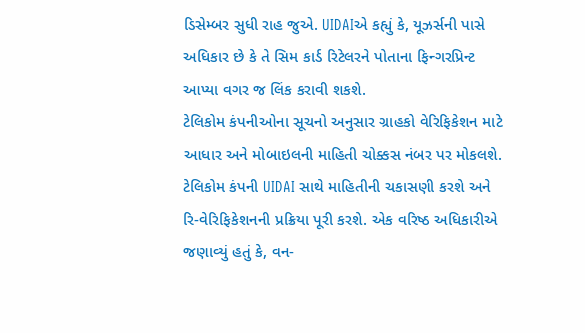ડિસેમ્બર સુધી રાહ જુએ. UIDAIએ કહ્યું કે, યૂઝર્સની પાસે અધિકાર છે કે તે સિમ કાર્ડ રિટેલરને પોતાના ફિન્ગરપ્રિન્ટ આપ્યા વગર જ લિંક કરાવી શકશે.
ટેલિકોમ કંપનીઓના સૂચનો અનુસાર ગ્રાહકો વેરિફિકેશન માટે આધાર અને મોબાઇલની માહિતી ચોક્કસ નંબર પર મોકલશે. ટેલિકોમ કંપની UIDAI સાથે માહિતીની ચકાસણી કરશે અને રિ-વેરિફિકેશનની પ્રક્રિયા પૂરી કરશે. એક વરિષ્ઠ અધિકારીએ જણાવ્યું હતું કે, વન-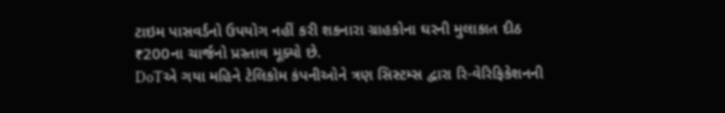ટાઇમ પાસવર્ડનો ઉપયોગ નહીં કરી શકનારા ગ્રાહકોના ઘરની મુલાકાત દીઠ ₹200ના ચાર્જનો પ્રસ્તાવ મૂક્યો છે.
DoTએ ગયા મહિને ટેલિકોમ કંપનીઓને ત્રણ સિસ્ટમ્સ દ્વારા રિ-વેરિફિકેશનની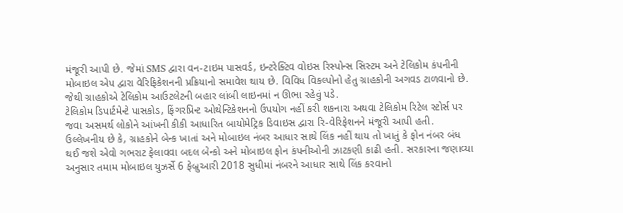મંજૂરી આપી છે. જેમાં SMS દ્વારા વન-ટાઇમ પાસવર્ડ, ઇન્ટરેક્ટિવ વોઇસ રિસ્પોન્સ સિસ્ટમ અને ટેલિકોમ કંપનીની મોબાઇલ એપ દ્વારા વેરિફિકેશનની પ્રક્રિયાનો સમાવેશ થાય છે. વિવિધ વિકલ્પોનો હેતુ ગ્રાહકોની અગવડ ટાળવાનો છે. જેથી ગ્રાહકોએ ટેલિકોમ આઉટલેટની બહાર લાંબી લાઇનમાં ન ઊભા રહેવું પડે.
ટેલિકોમ ડિપાર્ટમેન્ટે પાસકોડ, ફિંગરપ્રિન્ટ ઓથેન્ટિકેશનનો ઉપયોગ નહીં કરી શકનારા અથવા ટેલિકોમ રિટેલ સ્ટોર્સ પર જવા અસમર્થ લોકોને આંખની કીકી આધારિત બાયોમેટ્રિક ડિવાઇસ દ્વારા રિ-વેરિફેશનને મંજૂરી આપી હતી.
ઉલ્લેખનીય છે કે, ગ્રાહકોને બેન્ક ખાતાં અને મોબાઇલ નંબર આધાર સાથે લિંક નહીં થાય તો ખાતું કે ફોન નંબર બંધ થઈ જશે એવો ગભરાટ ફેલાવવા બદલ બેન્કો અને મોબાઇલ ફોન કંપનીઓની ઝાટકણી કાઢી હતી. સરકારના જણાવ્યા અનુસાર તમામ મોબાઇલ યુઝર્સે 6 ફેબ્રુઆરી 2018 સુધીમાં નંબરને આધાર સાથે લિંક કરવાનો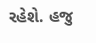રહેશે. હજુ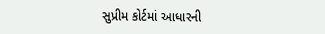સુપ્રીમ કોર્ટમાં આધારની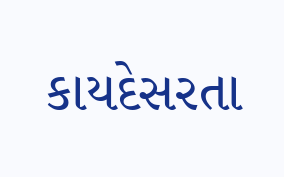કાયદેસરતા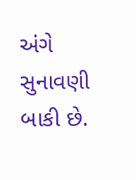અંગે સુનાવણી બાકી છે.